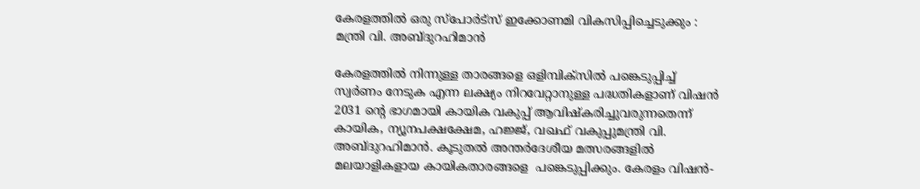കേരളത്തില്‍ ഒരു സ്‌പോര്‍ട്‌സ് ഇക്കോണമി വികസിപ്പിച്ചെടുക്കും : മന്ത്രി വി. അബ്ദുറഹിമാന്‍

കേരളത്തില്‍ നിന്നുള്ള താരങ്ങളെ ഒളിമ്പിക്‌സില്‍ പങ്കെടുപ്പിച്ച് സ്വര്‍ണം നേടുക എന്ന ലക്ഷ്യം നിറവേറ്റാനുള്ള പദ്ധതികളാണ് വിഷന്‍ 2031 ന്റെ ഭാഗമായി കായിക വകുപ്പ് ആവിഷ്‌കരിച്ചുവരുന്നതെന്ന് കായിക, ന്യൂനപക്ഷക്ഷേമ, ഹജ്ജ്, വഖഫ് വകുപ്പുമന്ത്രി വി. അബ്ദുറഹിമാന്‍. കൂടുതല്‍ അന്തര്‍ദേശീയ മത്സരങ്ങളില്‍ മലയാളികളായ കായികതാരങ്ങളെ  പങ്കെടുപ്പിക്കും. കേരളം വിഷന്‍-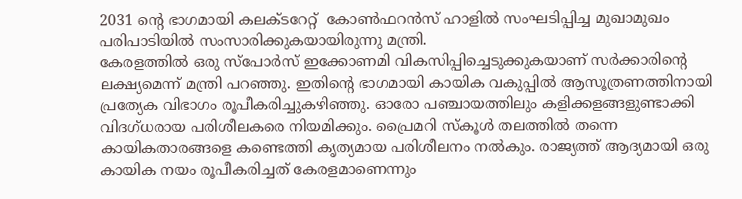2031 ന്റെ ഭാഗമായി കലക്ടറേറ്റ്  കോണ്‍ഫറന്‍സ് ഹാളില്‍ സംഘടിപ്പിച്ച മുഖാമുഖം പരിപാടിയില്‍ സംസാരിക്കുകയായിരുന്നു മന്ത്രി.
കേരളത്തില്‍ ഒരു സ്‌പോര്‍സ് ഇക്കോണമി വികസിപ്പിച്ചെടുക്കുകയാണ് സര്‍ക്കാരിന്റെ ലക്ഷ്യമെന്ന് മന്ത്രി പറഞ്ഞു. ഇതിന്റെ ഭാഗമായി കായിക വകുപ്പില്‍ ആസൂത്രണത്തിനായി പ്രത്യേക വിഭാഗം രൂപീകരിച്ചുകഴിഞ്ഞു. ഓരോ പഞ്ചായത്തിലും കളിക്കളങ്ങളുണ്ടാക്കി വിദഗ്ധരായ പരിശീലകരെ നിയമിക്കും. പ്രൈമറി സ്‌കൂള്‍ തലത്തില്‍ തന്നെ കായികതാരങ്ങളെ കണ്ടെത്തി കൃത്യമായ പരിശീലനം നല്‍കും. രാജ്യത്ത് ആദ്യമായി ഒരു കായിക നയം രൂപീകരിച്ചത് കേരളമാണെന്നും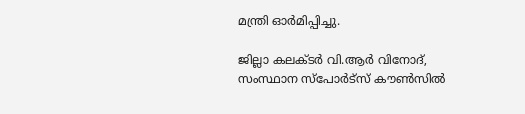മന്ത്രി ഓര്‍മിപ്പിച്ചു.

ജില്ലാ കലക്ടര്‍ വി.ആര്‍ വിനോദ്, സംസ്ഥാന സ്‌പോര്‍ട്‌സ് കൗണ്‍സില്‍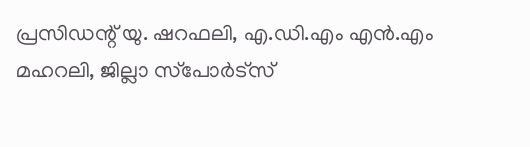പ്രസിഡന്റ് യു. ഷറഫലി, എ.ഡി.എം എന്‍.എം മഹറലി, ജില്ലാ സ്‌പോര്‍ട്‌സ്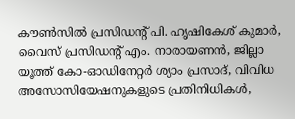കൗണ്‍സില്‍ പ്രസിഡന്റ് പി. ഹൃഷികേശ് കുമാര്‍, വൈസ് പ്രസിഡന്റ് എം. നാരായണന്‍, ജില്ലാ യൂത്ത് കോ-ഓഡിനേറ്റര്‍ ശ്യാം പ്രസാദ്, വിവിധ അസോസിയേഷനുകളുടെ പ്രതിനിധികള്‍,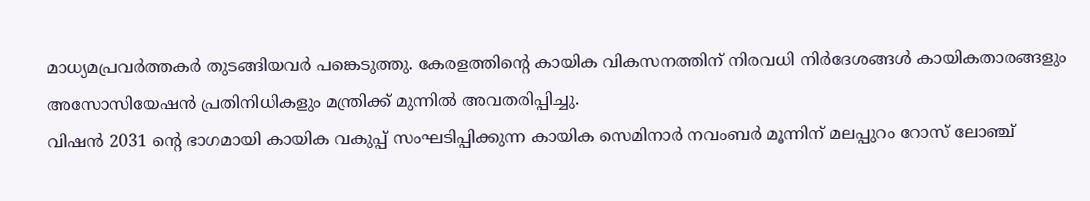മാധ്യമപ്രവര്‍ത്തകര്‍ തുടങ്ങിയവര്‍ പങ്കെടുത്തു. കേരളത്തിന്റെ കായിക വികസനത്തിന് നിരവധി നിര്‍ദേശങ്ങള്‍ കായികതാരങ്ങളും അസോസിയേഷന്‍ പ്രതിനിധികളും മന്ത്രിക്ക് മുന്നില്‍ അവതരിപ്പിച്ചു.
വിഷന്‍ 2031 ന്റെ ഭാഗമായി കായിക വകുപ്പ് സംഘടിപ്പിക്കുന്ന കായിക സെമിനാര്‍ നവംബര്‍ മൂന്നിന് മലപ്പുറം റോസ് ലോഞ്ച്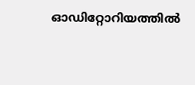ഓഡിറ്റോറിയത്തില്‍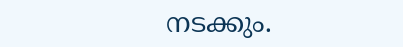നടക്കും.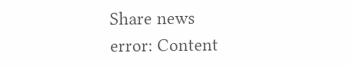Share news
error: Content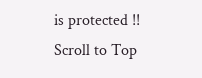is protected !!
Scroll to Top